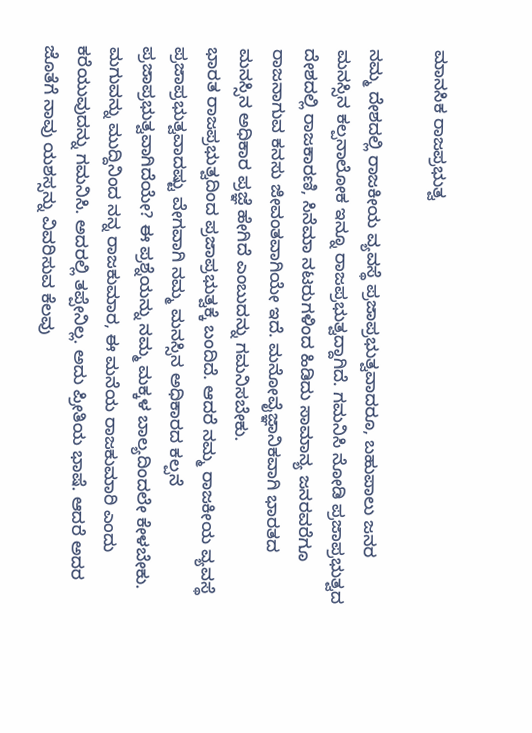ಮಾನಸಿಕ ರಾಜಪ್ರಭುತ್ವ

ನಮ್ಮ ದೇಶದಲ್ಲಿ ರಾಜಕೀಯ ವ್ಯವಸ್ಥೆ ಪ್ರಜಾಪ್ರಭುತ್ವವಾದರೂ, ಬಹುಪಾಲು ಜನರ ಮನಸ್ಸಿನ ಕಲ್ಪನಾಲೋಕ ಇನ್ನೂ ರಾಜಪ್ರಭುತ್ವದ್ದಾಗಿದೆ. ಗಮನಿಸಿ ನೋಡಿ ಪ್ರಜಾಪ್ರಭುತ್ವದ ದೇಶದಲ್ಲಿ ರಾಜಕಾರಣಿ, ಸಿನೆಮಾ ನಟರುಗಳಿಂದ ಹಿಡಿದು ಸಾಮಾನ್ಯ ಜನರವರೆಗೂ ರಾಜನಾಗುವ ಕನಸು ಜೀವಂತವಾಗಿಯೇ ಇದೆ. ಮನೋವೈಜ್ಞಾನಿಕವಾಗಿ ಭಾರತದ ಮನಸ್ಸಿನ ಅಧಿಕಾರ ಪ್ರಜ್ಞೆ ಹೇಗಿದೆ ಎಂಬುದನ್ನು ಗಮನಿಸಬೇಕು.
ಭಾರತ ರಾಜಪ್ರಭುತ್ವದಿಂದ ಪ್ರಜಾಪ್ರಭುತ್ವಕ್ಕೆ ಬಂದಿದೆ. ಆದರೆ ನಮ್ಮ ರಾಜಕೀಯ ವ್ಯವಸ್ಥೆ ಪ್ರಜಾಪ್ರಭುತ್ವವಾದಷ್ಟು ವೇಗವಾಗಿ ನಮ್ಮ ಮನಸ್ಸಿನ ಅಧಿಕಾರದ ಕಲ್ಪನೆ ಪ್ರಜಾಪ್ರಭುತ್ವವಾಗಿದೆಯೇ? ಈ ಪ್ರಶ್ನೆಯನ್ನು ನಮ್ಮ ಮಕ್ಕಳ ಬಾಲ್ಯದಿಂದಲೇ ಕೇಳಬೇಕು. ಮಗುವನ್ನು ಮುದ್ದಿನಿಂದ ನನ್ನ ರಾಜಕುಮಾರ, ಈ ಮನೆಯ ರಾಜಕುಮಾರಿ ಎಂದು ಕರೆಯುವುದನ್ನು ಗಮನಿಸಿ. ಅದರಲ್ಲಿ ತಪ್ಪೇನಿಲ್ಲ. ಅದು ಪ್ರೀತಿಯ ಭಾಷೆ. ಆದರೆ ಅದರ ಜೊತೆಗೆ ನಾವು ಯಶಸ್ಸನ್ನು ವಿವರಿಸುವ ಕೆಲವು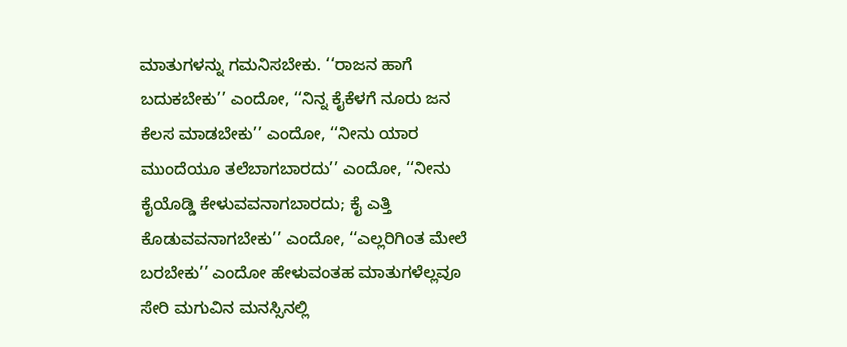ಮಾತುಗಳನ್ನು ಗಮನಿಸಬೇಕು. ‘‘ರಾಜನ ಹಾಗೆ ಬದುಕಬೇಕು’’ ಎಂದೋ, ‘‘ನಿನ್ನ ಕೈಕೆಳಗೆ ನೂರು ಜನ ಕೆಲಸ ಮಾಡಬೇಕು’’ ಎಂದೋ, ‘‘ನೀನು ಯಾರ ಮುಂದೆಯೂ ತಲೆಬಾಗಬಾರದು’’ ಎಂದೋ, ‘‘ನೀನು ಕೈಯೊಡ್ಡಿ ಕೇಳುವವನಾಗಬಾರದು; ಕೈ ಎತ್ತಿ ಕೊಡುವವನಾಗಬೇಕು’’ ಎಂದೋ, ‘‘ಎಲ್ಲರಿಗಿಂತ ಮೇಲೆ ಬರಬೇಕು’’ ಎಂದೋ ಹೇಳುವಂತಹ ಮಾತುಗಳೆಲ್ಲವೂ ಸೇರಿ ಮಗುವಿನ ಮನಸ್ಸಿನಲ್ಲಿ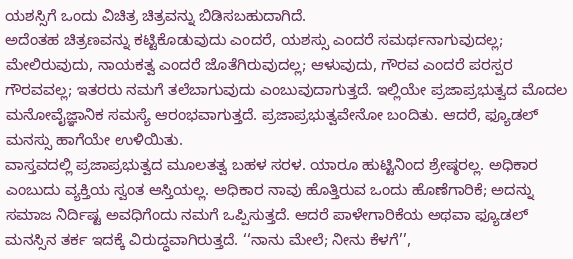ಯಶಸ್ಸಿಗೆ ಒಂದು ವಿಚಿತ್ರ ಚಿತ್ರವನ್ನು ಬಿಡಿಸಬಹುದಾಗಿದೆ.
ಅದೆಂತಹ ಚಿತ್ರಣವನ್ನು ಕಟ್ಟಿಕೊಡುವುದು ಎಂದರೆ, ಯಶಸ್ಸು ಎಂದರೆ ಸಮರ್ಥನಾಗುವುದಲ್ಲ; ಮೇಲಿರುವುದು, ನಾಯಕತ್ವ ಎಂದರೆ ಜೊತೆಗಿರುವುದಲ್ಲ; ಆಳುವುದು, ಗೌರವ ಎಂದರೆ ಪರಸ್ಪರ ಗೌರವವಲ್ಲ; ಇತರರು ನಮಗೆ ತಲೆಬಾಗುವುದು ಎಂಬುವುದಾಗುತ್ತದೆ. ಇಲ್ಲಿಯೇ ಪ್ರಜಾಪ್ರಭುತ್ವದ ಮೊದಲ ಮನೋವೈಜ್ಞಾನಿಕ ಸಮಸ್ಯೆ ಆರಂಭವಾಗುತ್ತದೆ. ಪ್ರಜಾಪ್ರಭುತ್ವವೇನೋ ಬಂದಿತು. ಆದರೆ, ಫ್ಯೂಡಲ್ ಮನಸ್ಸು ಹಾಗೆಯೇ ಉಳಿಯಿತು.
ವಾಸ್ತವದಲ್ಲಿ ಪ್ರಜಾಪ್ರಭುತ್ವದ ಮೂಲತತ್ವ ಬಹಳ ಸರಳ. ಯಾರೂ ಹುಟ್ಟಿನಿಂದ ಶ್ರೇಷ್ಠರಲ್ಲ. ಅಧಿಕಾರ ಎಂಬುದು ವ್ಯಕ್ತಿಯ ಸ್ವಂತ ಆಸ್ತಿಯಲ್ಲ. ಅಧಿಕಾರ ನಾವು ಹೊತ್ತಿರುವ ಒಂದು ಹೊಣೆಗಾರಿಕೆ; ಅದನ್ನು ಸಮಾಜ ನಿರ್ದಿಷ್ಟ ಅವಧಿಗೆಂದು ನಮಗೆ ಒಪ್ಪಿಸುತ್ತದೆ. ಆದರೆ ಪಾಳೇಗಾರಿಕೆಯ ಅಥವಾ ಫ್ಯೂಡಲ್ ಮನಸ್ಸಿನ ತರ್ಕ ಇದಕ್ಕೆ ವಿರುದ್ಧವಾಗಿರುತ್ತದೆ. ‘‘ನಾನು ಮೇಲೆ; ನೀನು ಕೆಳಗೆ’’,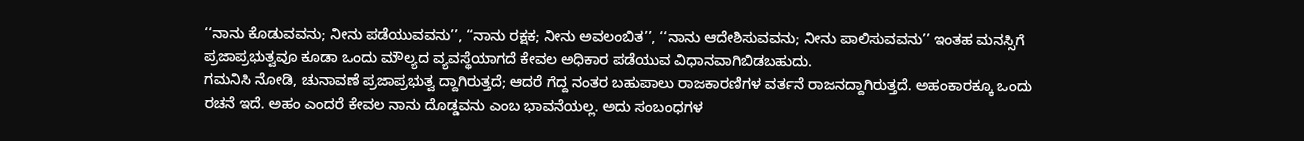‘‘ನಾನು ಕೊಡುವವನು; ನೀನು ಪಡೆಯುವವನು’’, ‘‘ನಾನು ರಕ್ಷಕ; ನೀನು ಅವಲಂಬಿತ’’, ‘‘ನಾನು ಆದೇಶಿಸುವವನು; ನೀನು ಪಾಲಿಸುವವನು’’ ಇಂತಹ ಮನಸ್ಸಿಗೆ ಪ್ರಜಾಪ್ರಭುತ್ವವೂ ಕೂಡಾ ಒಂದು ಮೌಲ್ಯದ ವ್ಯವಸ್ಥೆಯಾಗದೆ ಕೇವಲ ಅಧಿಕಾರ ಪಡೆಯುವ ವಿಧಾನವಾಗಿಬಿಡಬಹುದು.
ಗಮನಿಸಿ ನೋಡಿ, ಚುನಾವಣೆ ಪ್ರಜಾಪ್ರಭುತ್ವ ದ್ದಾಗಿರುತ್ತದೆ; ಆದರೆ ಗೆದ್ದ ನಂತರ ಬಹುಪಾಲು ರಾಜಕಾರಣಿಗಳ ವರ್ತನೆ ರಾಜನದ್ದಾಗಿರುತ್ತದೆ. ಅಹಂಕಾರಕ್ಕೂ ಒಂದು ರಚನೆ ಇದೆ. ಅಹಂ ಎಂದರೆ ಕೇವಲ ನಾನು ದೊಡ್ಡವನು ಎಂಬ ಭಾವನೆಯಲ್ಲ. ಅದು ಸಂಬಂಧಗಳ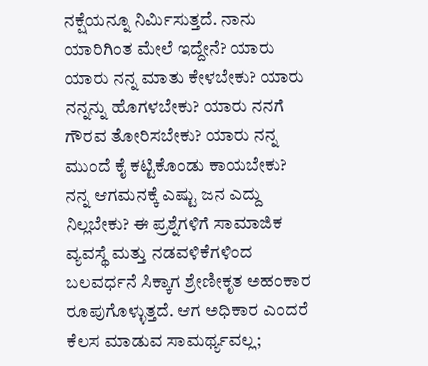ನಕ್ಷೆಯನ್ನೂ ನಿರ್ಮಿಸುತ್ತದೆ. ನಾನು ಯಾರಿಗಿಂತ ಮೇಲೆ ಇದ್ದೇನೆ? ಯಾರು ಯಾರು ನನ್ನ ಮಾತು ಕೇಳಬೇಕು? ಯಾರು ನನ್ನನ್ನು ಹೊಗಳಬೇಕು? ಯಾರು ನನಗೆ ಗೌರವ ತೋರಿಸಬೇಕು? ಯಾರು ನನ್ನ ಮುಂದೆ ಕೈ ಕಟ್ಟಿಕೊಂಡು ಕಾಯಬೇಕು? ನನ್ನ ಆಗಮನಕ್ಕೆ ಎಷ್ಟು ಜನ ಎದ್ದು ನಿಲ್ಲಬೇಕು? ಈ ಪ್ರಶ್ನೆಗಳಿಗೆ ಸಾಮಾಜಿಕ ವ್ಯವಸ್ಥೆ ಮತ್ತು ನಡವಳಿಕೆಗಳಿಂದ ಬಲವರ್ಧನೆ ಸಿಕ್ಕಾಗ ಶ್ರೇಣೀಕೃತ ಅಹಂಕಾರ ರೂಪುಗೊಳ್ಳುತ್ತದೆ. ಆಗ ಅಧಿಕಾರ ಎಂದರೆ ಕೆಲಸ ಮಾಡುವ ಸಾಮರ್ಥ್ಯವಲ್ಲ;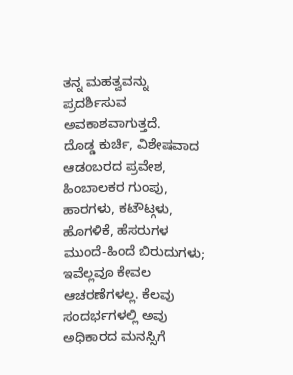ತನ್ನ ಮಹತ್ವವನ್ನು ಪ್ರದರ್ಶಿಸುವ ಅವಕಾಶವಾಗುತ್ತದೆ.
ದೊಡ್ಡ ಕುರ್ಚಿ, ವಿಶೇಷವಾದ ಆಡಂಬರದ ಪ್ರವೇಶ, ಹಿಂಬಾಲಕರ ಗುಂಪು, ಹಾರಗಳು, ಕಟೌಟ್ಗಳು, ಹೊಗಳಿಕೆ, ಹೆಸರುಗಳ ಮುಂದೆ-ಹಿಂದೆ ಬಿರುದುಗಳು; ಇವೆಲ್ಲವೂ ಕೇವಲ ಆಚರಣೆಗಳಲ್ಲ. ಕೆಲವು ಸಂದರ್ಭಗಳಲ್ಲಿ ಅವು ಅಧಿಕಾರದ ಮನಸ್ಸಿಗೆ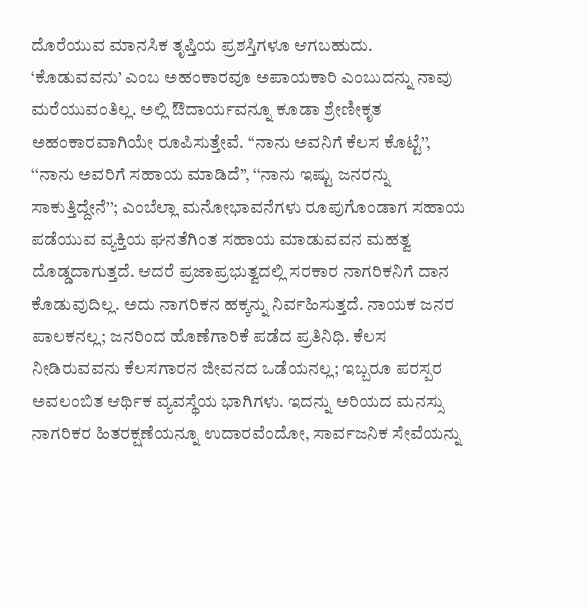ದೊರೆಯುವ ಮಾನಸಿಕ ತೃಪ್ತಿಯ ಪ್ರಶಸ್ತಿಗಳೂ ಆಗಬಹುದು.
‘ಕೊಡುವವನು’ ಎಂಬ ಅಹಂಕಾರವೂ ಅಪಾಯಕಾರಿ ಎಂಬುದನ್ನು ನಾವು ಮರೆಯುವಂತಿಲ್ಲ. ಅಲ್ಲಿ ಔದಾರ್ಯವನ್ನೂ ಕೂಡಾ ಶ್ರೇಣೀಕೃತ ಅಹಂಕಾರವಾಗಿಯೇ ರೂಪಿಸುತ್ತೇವೆ. ‘‘ನಾನು ಅವನಿಗೆ ಕೆಲಸ ಕೊಟ್ಟೆ’’, ‘‘ನಾನು ಅವರಿಗೆ ಸಹಾಯ ಮಾಡಿದೆ’’, ‘‘ನಾನು ಇಷ್ಟು ಜನರನ್ನು ಸಾಕುತ್ತಿದ್ದೇನೆ’’; ಎಂಬೆಲ್ಲಾ ಮನೋಭಾವನೆಗಳು ರೂಪುಗೊಂಡಾಗ ಸಹಾಯ ಪಡೆಯುವ ವ್ಯಕ್ತಿಯ ಘನತೆಗಿಂತ ಸಹಾಯ ಮಾಡುವವನ ಮಹತ್ವ ದೊಡ್ಡದಾಗುತ್ತದೆ. ಆದರೆ ಪ್ರಜಾಪ್ರಭುತ್ವದಲ್ಲಿ ಸರಕಾರ ನಾಗರಿಕನಿಗೆ ದಾನ ಕೊಡುವುದಿಲ್ಲ. ಅದು ನಾಗರಿಕನ ಹಕ್ಕನ್ನು ನಿರ್ವಹಿಸುತ್ತದೆ. ನಾಯಕ ಜನರ ಪಾಲಕನಲ್ಲ; ಜನರಿಂದ ಹೊಣೆಗಾರಿಕೆ ಪಡೆದ ಪ್ರತಿನಿಧಿ. ಕೆಲಸ ನೀಡಿರುವವನು ಕೆಲಸಗಾರನ ಜೀವನದ ಒಡೆಯನಲ್ಲ; ಇಬ್ಬರೂ ಪರಸ್ಪರ ಅವಲಂಬಿತ ಆರ್ಥಿಕ ವ್ಯವಸ್ಥೆಯ ಭಾಗಿಗಳು. ಇದನ್ನು ಅರಿಯದ ಮನಸ್ಸು ನಾಗರಿಕರ ಹಿತರಕ್ಷಣೆಯನ್ನೂ ಉದಾರವೆಂದೋ, ಸಾರ್ವಜನಿಕ ಸೇವೆಯನ್ನು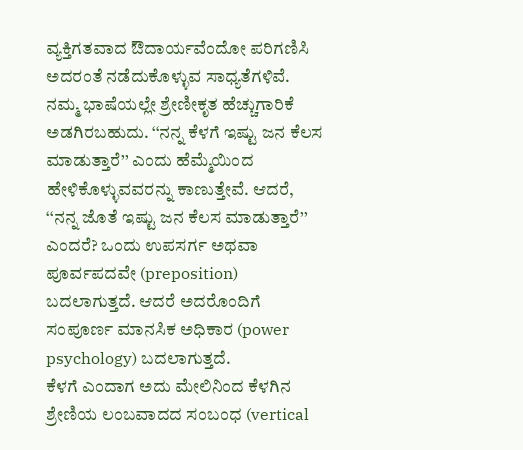ವ್ಯಕ್ತಿಗತವಾದ ಔದಾರ್ಯವೆಂದೋ ಪರಿಗಣಿಸಿ ಅದರಂತೆ ನಡೆದುಕೊಳ್ಳುವ ಸಾಧ್ಯತೆಗಳಿವೆ.
ನಮ್ಮ ಭಾಷೆಯಲ್ಲೇ ಶ್ರೇಣೀಕೃತ ಹೆಚ್ಚುಗಾರಿಕೆ ಅಡಗಿರಬಹುದು. ‘‘ನನ್ನ ಕೆಳಗೆ ಇಷ್ಟು ಜನ ಕೆಲಸ ಮಾಡುತ್ತಾರೆ’’ ಎಂದು ಹೆಮ್ಮೆಯಿಂದ ಹೇಳಿಕೊಳ್ಳುವವರನ್ನು ಕಾಣುತ್ತೇವೆ. ಆದರೆ, ‘‘ನನ್ನ ಜೊತೆ ಇಷ್ಟು ಜನ ಕೆಲಸ ಮಾಡುತ್ತಾರೆ’’ ಎಂದರೆ? ಒಂದು ಉಪಸರ್ಗ ಅಥವಾ ಪೂರ್ವಪದವೇ (preposition) ಬದಲಾಗುತ್ತದೆ. ಆದರೆ ಅದರೊಂದಿಗೆ ಸಂಪೂರ್ಣ ಮಾನಸಿಕ ಅಧಿಕಾರ (power psychology) ಬದಲಾಗುತ್ತದೆ.
ಕೆಳಗೆ ಎಂದಾಗ ಅದು ಮೇಲಿನಿಂದ ಕೆಳಗಿನ ಶ್ರೇಣಿಯ ಲಂಬವಾದದ ಸಂಬಂಧ (vertical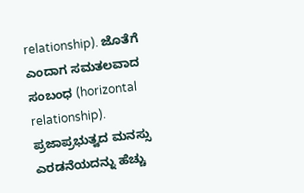relationship). ಜೊತೆಗೆ ಎಂದಾಗ ಸಮತಲವಾದ ಸಂಬಂಧ (horizontal relationship). ಪ್ರಜಾಪ್ರಭುತ್ವದ ಮನಸ್ಸು ಎರಡನೆಯದನ್ನು ಹೆಚ್ಚು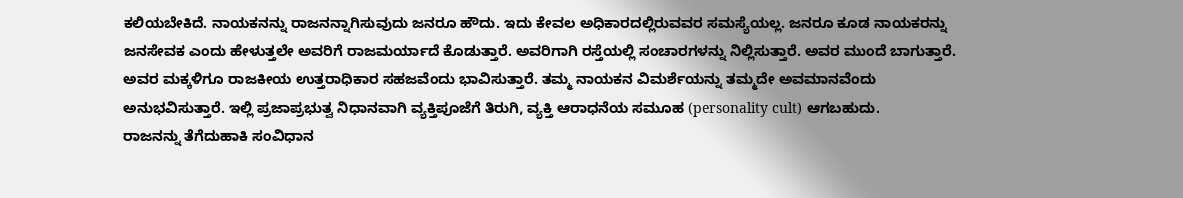ಕಲಿಯಬೇಕಿದೆ. ನಾಯಕನನ್ನು ರಾಜನನ್ನಾಗಿಸುವುದು ಜನರೂ ಹೌದು. ಇದು ಕೇವಲ ಅಧಿಕಾರದಲ್ಲಿರುವವರ ಸಮಸ್ಯೆಯಲ್ಲ. ಜನರೂ ಕೂಡ ನಾಯಕರನ್ನು ಜನಸೇವಕ ಎಂದು ಹೇಳುತ್ತಲೇ ಅವರಿಗೆ ರಾಜಮರ್ಯಾದೆ ಕೊಡುತ್ತಾರೆ. ಅವರಿಗಾಗಿ ರಸ್ತೆಯಲ್ಲಿ ಸಂಚಾರಗಳನ್ನು ನಿಲ್ಲಿಸುತ್ತಾರೆ. ಅವರ ಮುಂದೆ ಬಾಗುತ್ತಾರೆ. ಅವರ ಮಕ್ಕಳಿಗೂ ರಾಜಕೀಯ ಉತ್ತರಾಧಿಕಾರ ಸಹಜವೆಂದು ಭಾವಿಸುತ್ತಾರೆ. ತಮ್ಮ ನಾಯಕನ ವಿಮರ್ಶೆಯನ್ನು ತಮ್ಮದೇ ಅವಮಾನವೆಂದು ಅನುಭವಿಸುತ್ತಾರೆ. ಇಲ್ಲಿ ಪ್ರಜಾಪ್ರಭುತ್ವ ನಿಧಾನವಾಗಿ ವ್ಯಕ್ತಿಪೂಜೆಗೆ ತಿರುಗಿ, ವ್ಯಕ್ತಿ ಆರಾಧನೆಯ ಸಮೂಹ (personality cult) ಆಗಬಹುದು.
ರಾಜನನ್ನು ತೆಗೆದುಹಾಕಿ ಸಂವಿಧಾನ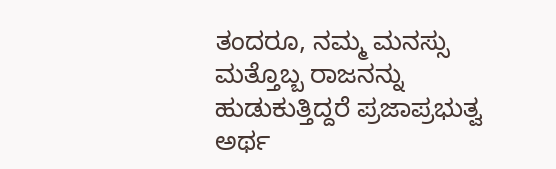ತಂದರೂ, ನಮ್ಮ ಮನಸ್ಸು ಮತ್ತೊಬ್ಬ ರಾಜನನ್ನು ಹುಡುಕುತ್ತಿದ್ದರೆ ಪ್ರಜಾಪ್ರಭುತ್ವ ಅರ್ಥ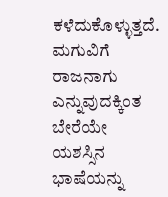ಕಳೆದುಕೊಳ್ಳುತ್ತದೆ. ಮಗುವಿಗೆ ರಾಜನಾಗು ಎನ್ನುವುದಕ್ಕಿಂತ ಬೇರೆಯೇ ಯಶಸ್ಸಿನ ಭಾಷೆಯನ್ನು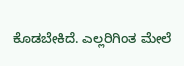ಕೊಡಬೇಕಿದೆ. ಎಲ್ಲರಿಗಿಂತ ಮೇಲೆ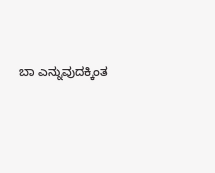ಬಾ ಎನ್ನುವುದಕ್ಕಿಂತ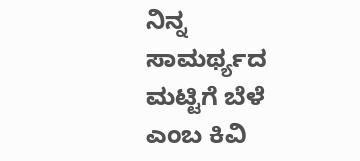ನಿನ್ನ ಸಾಮರ್ಥ್ಯದ ಮಟ್ಟಿಗೆ ಬೆಳೆ ಎಂಬ ಕಿವಿ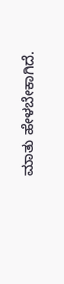ಮಾತು ಹೇಳಬೇಕಾಗಿದೆ.